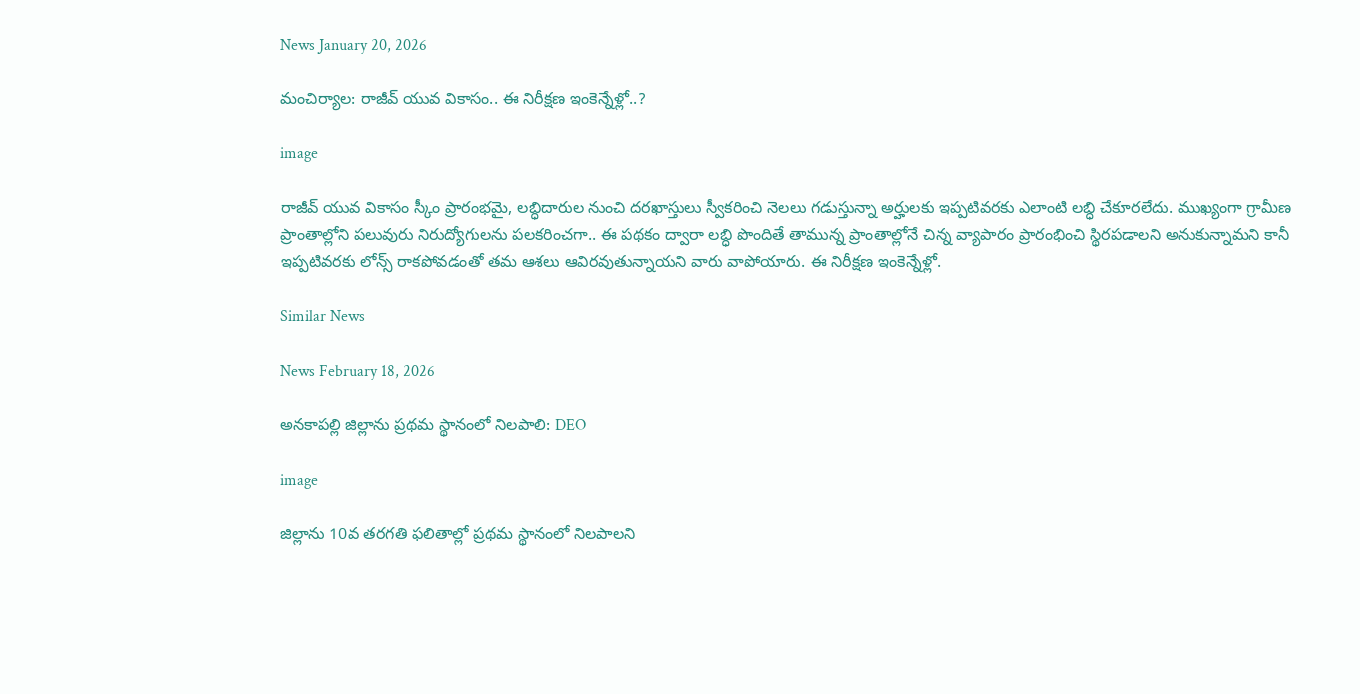News January 20, 2026

మంచిర్యాల: రాజీవ్ యువ వికాసం.. ఈ నిరీక్షణ ఇంకెన్నేళ్లో..?

image

రాజీవ్ యువ వికాసం స్కీం ప్రారంభమై, లబ్ధిదారుల నుంచి దరఖాస్తులు స్వీకరించి నెలలు గడుస్తున్నా అర్హులకు ఇప్పటివరకు ఎలాంటి లబ్ధి చేకూరలేదు. ముఖ్యంగా గ్రామీణ ప్రాంతాల్లోని పలువురు నిరుద్యోగులను పలకరించగా.. ఈ పథకం ద్వారా లబ్ధి పొందితే తామున్న ప్రాంతాల్లోనే చిన్న వ్యాపారం ప్రారంభించి స్థిరపడాలని అనుకున్నామని కానీ ఇప్పటివరకు లోన్స్ రాకపోవడంతో తమ ఆశలు ఆవిరవుతున్నాయని వారు వాపోయారు. ఈ నిరీక్షణ ఇంకెన్నేళ్లో.

Similar News

News February 18, 2026

అనకాపల్లి జిల్లాను ప్రథమ స్థానంలో నిలపాలి: DEO

image

జిల్లాను 10వ తరగతి ఫలితాల్లో ప్రథమ స్థానంలో నిలపాలని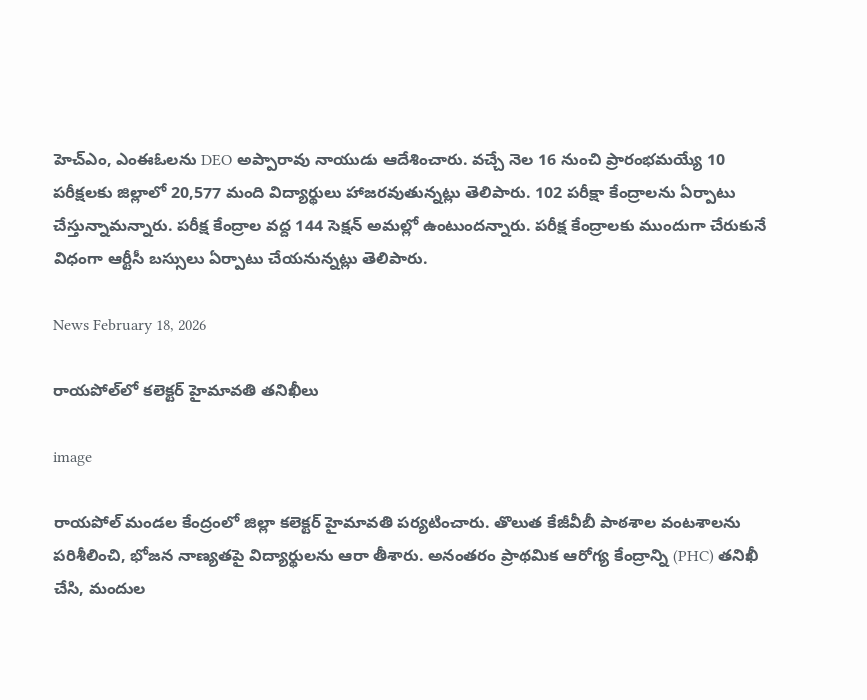హెచ్ఎం, ఎంఈఓలను DEO అప్పారావు నాయుడు ఆదేశించారు. వచ్చే నెల 16 నుంచి ప్రారంభమయ్యే 10 పరీక్షలకు జిల్లాలో 20,577 మంది విద్యార్థులు హాజరవుతున్నట్లు తెలిపారు. 102 పరీక్షా కేంద్రాలను ఏర్పాటు చేస్తున్నామన్నారు. పరీక్ష కేంద్రాల వద్ద 144 సెక్షన్ అమల్లో ఉంటుందన్నారు. పరీక్ష కేంద్రాలకు ముందుగా చేరుకునే విధంగా ఆర్టీసీ బస్సులు ఏర్పాటు చేయనున్నట్లు తెలిపారు.

News February 18, 2026

రాయపోల్‌లో కలెక్టర్ హైమావతి తనిఖీలు

image

రాయపోల్ మండల కేంద్రంలో జిల్లా కలెక్టర్ హైమావతి పర్యటించారు. తొలుత కేజీవీబీ పాఠశాల వంటశాలను పరిశీలించి, భోజన నాణ్యతపై విద్యార్థులను ఆరా తీశారు. అనంతరం ప్రాథమిక ఆరోగ్య కేంద్రాన్ని (PHC) తనిఖీ చేసి, మందుల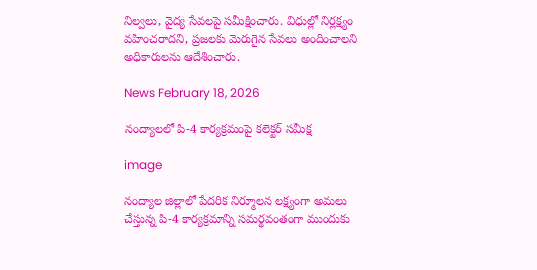నిల్వలు, వైద్య సేవలపై సమీక్షించారు. విధుల్లో నిర్లక్ష్యం వహించరాదని, ప్రజలకు మెరుగైన సేవలు అందించాలని అధికారులను ఆదేశించారు.

News February 18, 2026

నంద్యాలలో పి-4 కార్యక్రమంపై కలెక్టర్ సమీక్ష

image

నంద్యాల జిల్లాలో పేదరిక నిర్మూలన లక్ష్యంగా అమలు చేస్తున్న పి-4 కార్యక్రమాన్ని సమర్థవంతంగా ముందుకు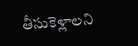తీసుకెళ్లాలని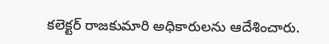కలెక్టర్ రాజకుమారి అధికారులను ఆదేశించారు.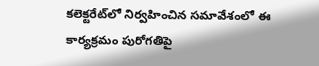కలెక్టరేట్‌లో నిర్వహించిన సమావేశంలో ఈ కార్యక్రమం పురోగతిపై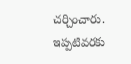చర్చించారు. ఇప్పటివరకు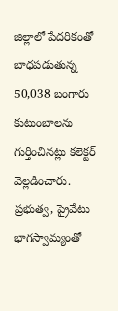జిల్లాలో పేదరికంతో బాధపడుతున్న 50,038 బంగారు కుటుంబాలను గుర్తించినట్లు కలెక్టర్ వెల్లడించారు. ప్రభుత్వ, ప్రైవేటు భాగస్వామ్యంతో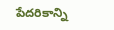పేదరికాన్ని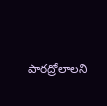పారద్రోలాలని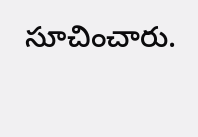సూచించారు.